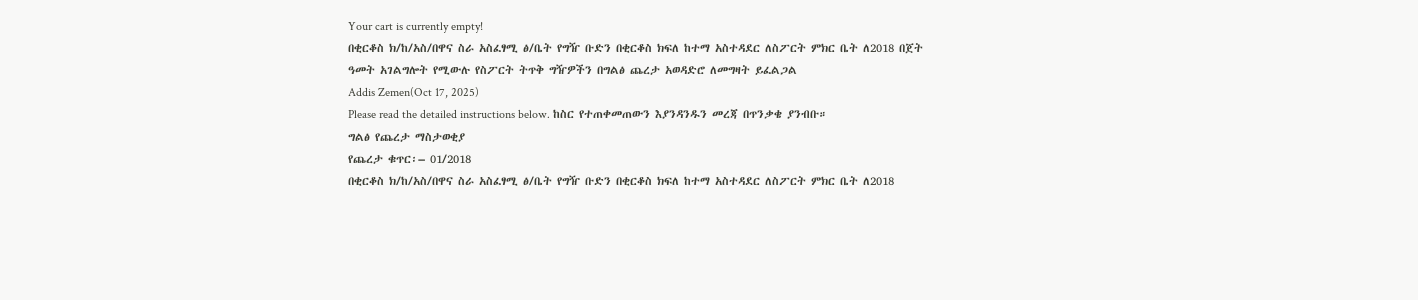Your cart is currently empty!
በቂርቆስ ክ/ከ/አስ/በዋና ስራ አስፈፃሚ ፅ/ቤት የግዥ ቡድን በቂርቆስ ክፍለ ከተማ አስተዳደር ለስፖርት ምክር ቤት ለ2018 በጀት ዓመት አገልግሎት የሚውሉ የስፖርት ትጥቅ ግዥዎችን በግልፅ ጨረታ አወዳድሮ ለመግዛት ይፈልጋል
Addis Zemen(Oct 17, 2025)
Please read the detailed instructions below. ከስር የተጠቀመጠውን እያንዳንዱን መረጃ በጥንቃቄ ያንብቡ።
ግልፅ የጨረታ ማስታወቂያ
የጨረታ ቁጥር፡– 01/2018
በቂርቆስ ክ/ከ/አስ/በዋና ስራ አስፈፃሚ ፅ/ቤት የግዥ ቡድን በቂርቆስ ክፍለ ከተማ አስተዳደር ለስፖርት ምክር ቤት ለ2018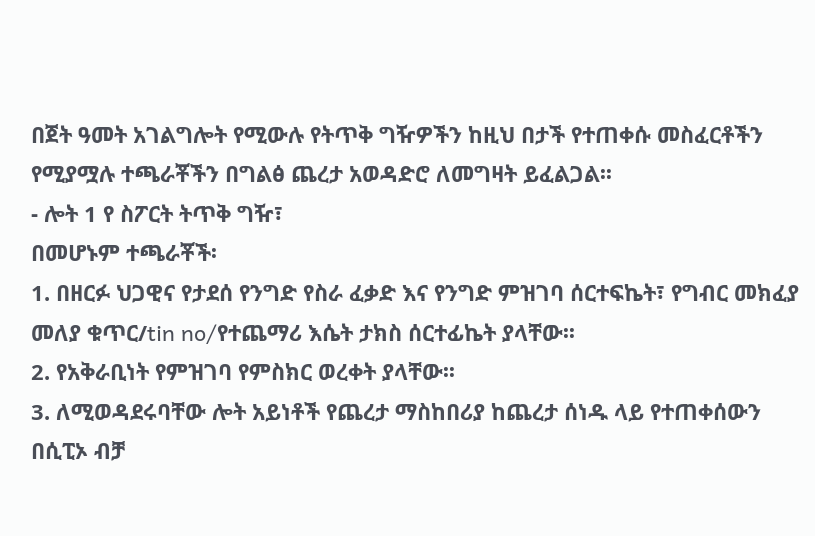በጀት ዓመት አገልግሎት የሚውሉ የትጥቅ ግዥዎችን ከዚህ በታች የተጠቀሱ መስፈርቶችን የሚያሟሉ ተጫራቾችን በግልፅ ጨረታ አወዳድሮ ለመግዛት ይፈልጋል፡፡
- ሎት 1 የ ስፖርት ትጥቅ ግዥ፣
በመሆኑም ተጫራቾች፡
1. በዘርፉ ህጋዊና የታደሰ የንግድ የስራ ፈቃድ እና የንግድ ምዝገባ ሰርተፍኬት፣ የግብር መክፈያ መለያ ቁጥር/tin no/የተጨማሪ እሴት ታክስ ሰርተፊኬት ያላቸው፡፡
2. የአቅራቢነት የምዝገባ የምስክር ወረቀት ያላቸው፡፡
3. ለሚወዳደሩባቸው ሎት አይነቶች የጨረታ ማስከበሪያ ከጨረታ ሰነዱ ላይ የተጠቀሰውን በሲፒኦ ብቻ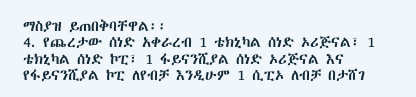ማስያዝ ይጠበቅባቸዋል፡፡
4. የጨረታው ሰነድ አቀራረብ 1 ቴክኒካል ሰነድ ኦሪጅናል፣ 1 ቴክኒካል ሰነድ ኮፒ፣ 1 ፋይናንሺያል ሰነድ ኦሪጅናል እና የፋይናንሺያል ኮፒ ለየብቻ እንዲሁም 1 ሲፒኦ ለብቻ በታሸገ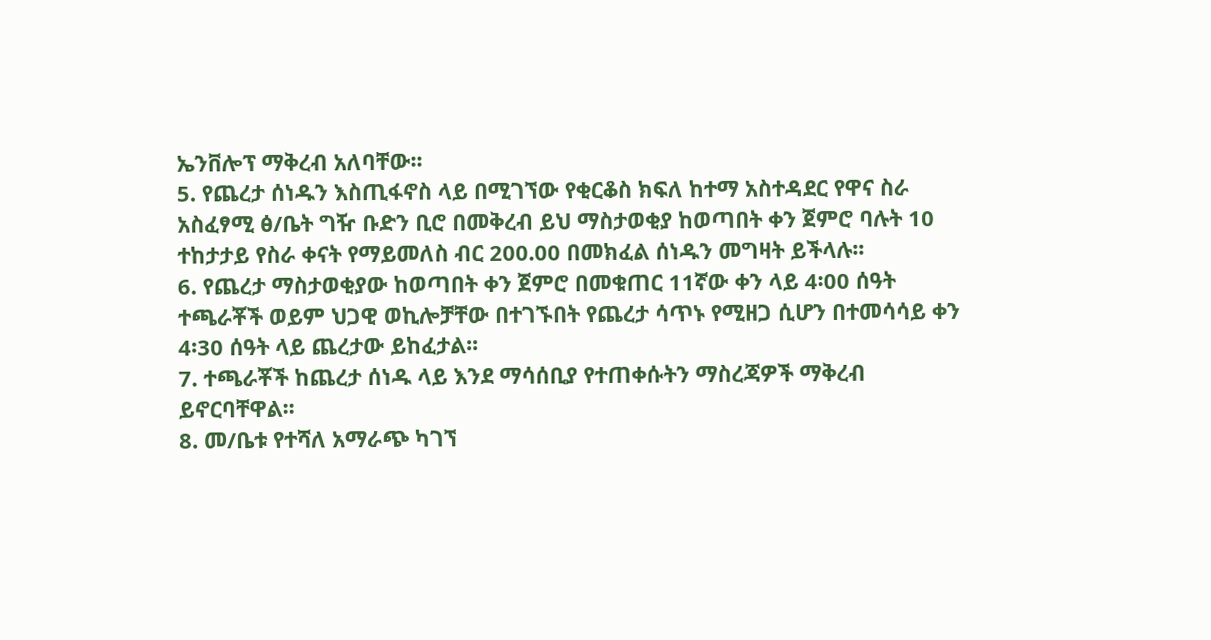ኤንቨሎፕ ማቅረብ አለባቸው፡፡
5. የጨረታ ሰነዱን እስጢፋኖስ ላይ በሚገኘው የቂርቆስ ክፍለ ከተማ አስተዳደር የዋና ስራ አስፈፃሚ ፅ/ቤት ግዥ ቡድን ቢሮ በመቅረብ ይህ ማስታወቂያ ከወጣበት ቀን ጀምሮ ባሉት 10 ተከታታይ የስራ ቀናት የማይመለስ ብር 200.00 በመክፈል ሰነዱን መግዛት ይችላሉ፡፡
6. የጨረታ ማስታወቂያው ከወጣበት ቀን ጀምሮ በመቁጠር 11ኛው ቀን ላይ 4፡00 ሰዓት ተጫራቾች ወይም ህጋዊ ወኪሎቻቸው በተገኙበት የጨረታ ሳጥኑ የሚዘጋ ሲሆን በተመሳሳይ ቀን 4፡30 ሰዓት ላይ ጨረታው ይከፈታል፡፡
7. ተጫራቾች ከጨረታ ሰነዱ ላይ እንደ ማሳሰቢያ የተጠቀሱትን ማስረጃዎች ማቅረብ ይኖርባቸዋል፡፡
8. መ/ቤቱ የተሻለ አማራጭ ካገኘ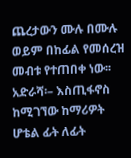ጨረታውን ሙሉ በሙሉ ወይም በከፊል የመሰረዝ መብቱ የተጠበቀ ነው፡፡
አድራሻ፡– እስጢፋኖስ ከሚገኘው ከማሪዎት ሆቴል ፊት ለፊት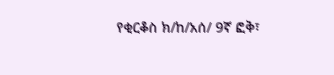የቂርቆስ ክ/ከ/አሰ/ 9ኛ ፎቅ፣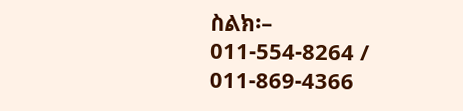ስልክ፡– 011-554-8264 / 011-869-4366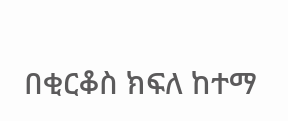በቂርቆስ ክፍለ ከተማ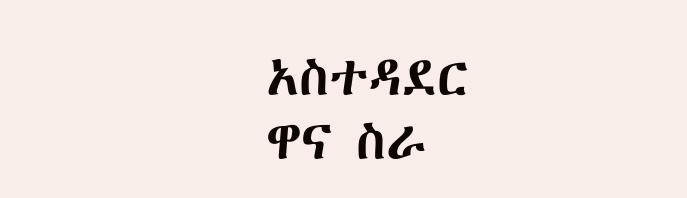አስተዳደር ዋና ስራ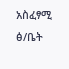አስፈፃሚ ፅ/ቤት